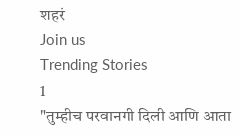शहरं
Join us
Trending Stories
1
"तुम्हीच परवानगी दिली आणि आता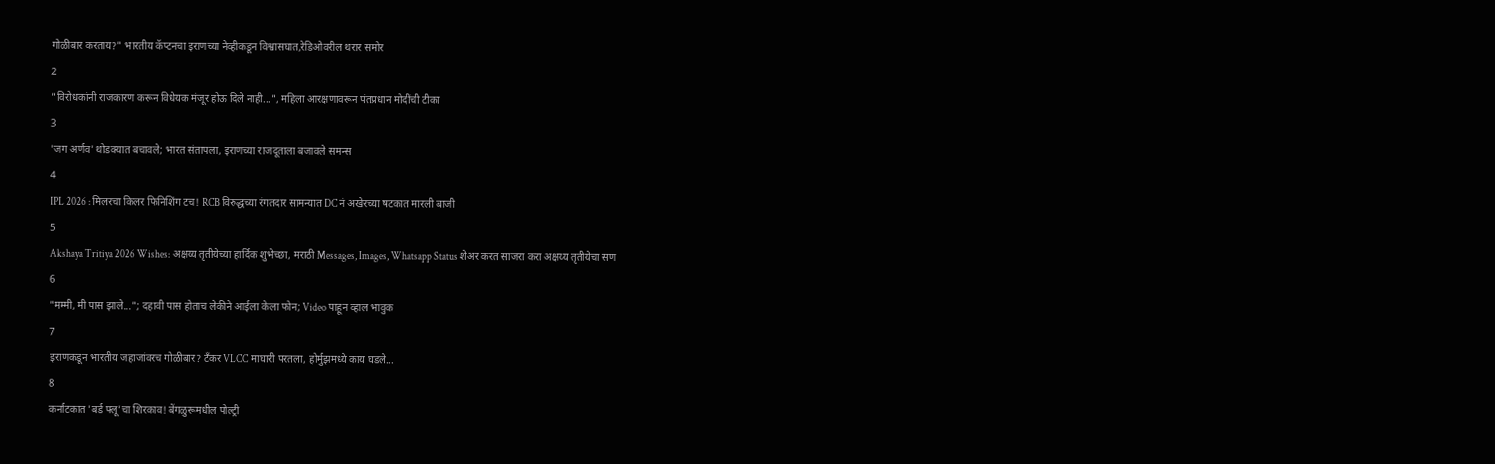गोळीबार करताय?" भारतीय कॅप्टनचा इराणच्या नेव्हीकडून विश्वासघात,रेडिओवरील थरार समोर
2
"विरोधकांनी राजकारण करून विधेयक मंजूर होऊ दिले नाही...", महिला आरक्षणावरून पंतप्रधान मोदींची टीका
3
'जग अर्णव' थोडक्यात बचावले; भारत संतापला, इराणच्या राजदूताला बजावले समन्स
4
IPL 2026 : मिलरचा किलर फिनिशिंग टच! RCB विरुद्धच्या रंगतदार सामन्यात DC नं अखेरच्या षटकात मारली बाजी
5
Akshaya Tritiya 2026 Wishes: अक्षय्य तृतीयेच्या हार्दिक शुभेच्छा, मराठी Messages, Images, Whatsapp Status शेअर करत साजरा करा अक्षय्य तृतीयेचा सण
6
"मम्मी, मी पास झाले..."; दहावी पास होताच लेकीने आईला केला फोन; Video पाहून व्हाल भावुक
7
इराणकडून भारतीय जहाजांवरच गोळीबार? टँकर VLCC माघारी परतला, होर्मुझमध्ये काय घडले...
8
कर्नाटकात 'बर्ड फ्लू'चा शिरकाव! बेंगळुरूमधील पोल्ट्री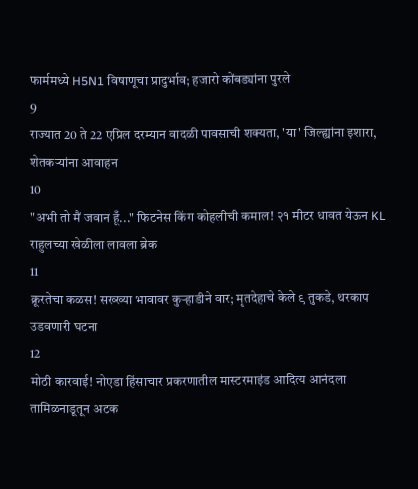फार्ममध्ये H5N1 विषाणूचा प्रादुर्भाव; हजारो कोंबड्यांना पुरले
9
राज्यात 20 ते 22 एप्रिल दरम्यान वादळी पावसाची शक्यता, 'या' जिल्ह्यांना इशारा, शेतकऱ्यांना आवाहन
10
"अभी तो मैं जवान हूँ..." फिटनेस किंग कोहलीची कमाल! २१ मीटर धावत येऊन KL राहुलच्या खेळीला लावला ब्रेक
11
क्रूरतेचा कळस! सख्ख्या भावावर कुऱ्हाडीने वार; मृतदेहाचे केले ९ तुकडे, थरकाप उडवणारी घटना
12
मोठी कारवाई! नोएडा हिंसाचार प्रकरणातील मास्टरमाइंड आदित्य आनंदला तामिळनाडूतून अटक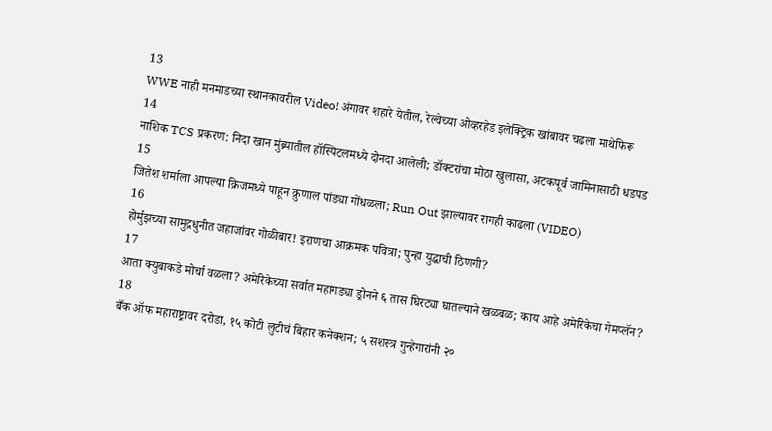13
WWE नाही मनमाडच्या स्थानकावरील Video! अंगावर शहारे येतील, रेल्वेच्या ओव्हरहेड इलेक्ट्रिक खांबावर चढला माथेफिरू
14
नाशिक TCS प्रकरण: निदा खान मुंब्र्यातील हॉस्पिटलमध्ये दोनदा आलेली; डॉक्टरांचा मोठा खुलासा, अटकपूर्व जामिनासाठी धडपड
15
जितेश शर्माला आपल्या क्रिजमध्ये पाहून क्रुणाल पांड्या गोंधळला; Run Out झाल्यावर रागही काढला (VIDEO)
16
होर्मुझच्या सामुद्रधुनीत जहाजांवर गोळीबार! इराणचा आक्रमक पवित्रा; पुन्हा युद्धाची ठिणगी?
17
आता क्युबाकडे मोर्चा वळला? अमेरिकेच्या सर्वात महागड्या ड्रोनने ६ तास घिरट्या घातल्याने खळबळ; काय आहे अमेरिकेचा गेमप्लॅन?
18
बँक ऑफ महाराष्ट्रावर दरोडा, १५ कोटी लुटीचं बिहार कनेक्शन; ५ सशस्त्र गुन्हेगारांनी २०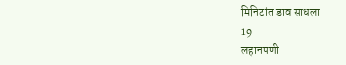मिनिटांत डाव साधला
19
लहानपणी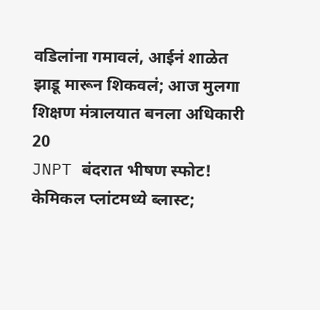वडिलांना गमावलं, आईनं शाळेत झाडू मारून शिकवलं; आज मुलगा शिक्षण मंत्रालयात बनला अधिकारी
20
JNPT बंदरात भीषण स्फोट! केमिकल प्लांटमध्ये ब्लास्ट;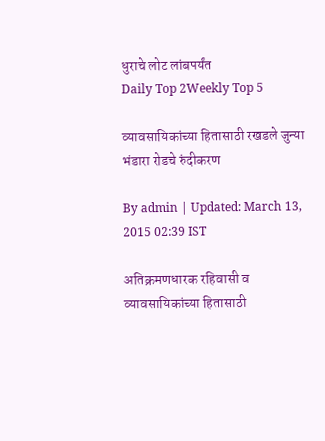धुराचे लोट लांबपर्यंत
Daily Top 2Weekly Top 5

व्यावसायिकांच्या हितासाठी रखडले जुन्या भंडारा रोडचे रुंदीकरण

By admin | Updated: March 13, 2015 02:39 IST

अतिक्रमणधारक रहिवासी व व्यावसायिकांच्या हितासाठी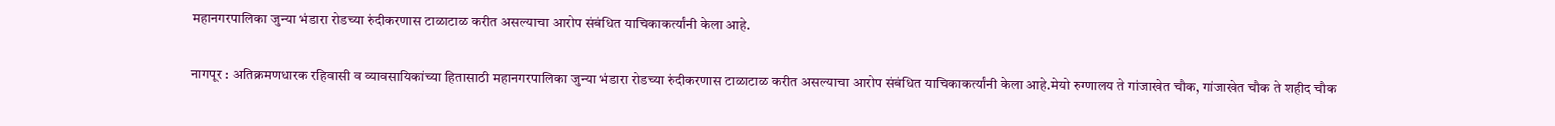महानगरपालिका जुन्या भंडारा रोडच्या रुंदीकरणास टाळाटाळ करीत असल्याचा आरोप संबंधित याचिकाकर्त्यांनी केला आहे.

नागपूर : अतिक्रमणधारक रहिवासी व व्यावसायिकांच्या हितासाठी महानगरपालिका जुन्या भंडारा रोडच्या रुंदीकरणास टाळाटाळ करीत असल्याचा आरोप संबंधित याचिकाकर्त्यांनी केला आहे.मेयो रुग्णालय ते गांजाखेत चौक, गांजाखेत चौक ते शहीद चौक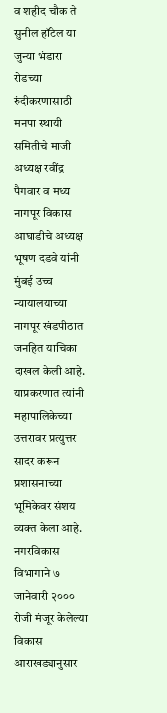व शहीद चौक ते सुनील हॉटेल या जुन्या भंडारा रोडच्या रुंदीकरणासाठी मनपा स्थायी समितीचे माजी अध्यक्ष रवींद्र पैगवार व मध्य नागपूर विकास आघाडीचे अध्यक्ष भूषण दडवे यांनी मुंबई उच्च न्यायालयाच्या नागपूर खंडपीठात जनहित याचिका दाखल केली आहे. याप्रकरणात त्यांनी महापालिकेच्या उत्तरावर प्रत्युत्तर सादर करून प्रशासनाच्या भूमिकेवर संशय व्यक्त केला आहे. नगरविकास विभागाने ७ जानेवारी २००० रोजी मंजूर केलेल्या विकास आराखड्यानुसार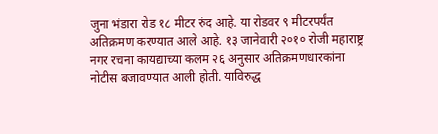जुना भंडारा रोड १८ मीटर रुंद आहे. या रोडवर ९ मीटरपर्यंत अतिक्रमण करण्यात आले आहे. १३ जानेवारी २०१० रोजी महाराष्ट्र नगर रचना कायद्याच्या कलम २६ अनुसार अतिक्रमणधारकांना नोटीस बजावण्यात आली होती. याविरुद्ध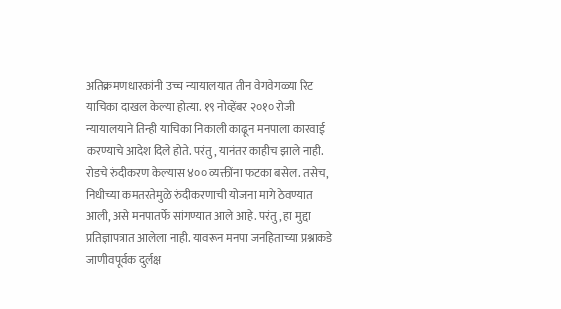अतिक्रमणधारकांनी उच्च न्यायालयात तीन वेगवेगळ्या रिट याचिका दाखल केल्या होत्या. १९ नोव्हेंबर २०१० रोजी न्यायालयाने तिन्ही याचिका निकाली काढून मनपाला कारवाई करण्याचे आदेश दिले होते. परंतु, यानंतर काहीच झाले नाही. रोडचे रुंदीकरण केल्यास ४०० व्यक्तींना फटका बसेल. तसेच, निधीच्या कमतरतेमुळे रुंदीकरणाची योजना मागे ठेवण्यात आली, असे मनपातर्फे सांगण्यात आले आहे. परंतु, हा मुद्दा प्रतिज्ञापत्रात आलेला नाही. यावरून मनपा जनहिताच्या प्रश्नाकडे जाणीवपूर्वक दुर्लक्ष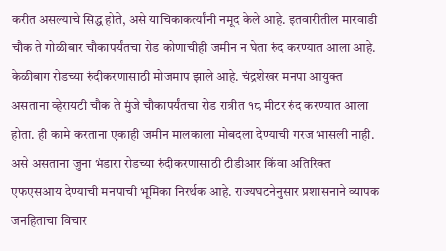करीत असल्याचे सिद्ध होते, असे याचिकाकर्त्यांनी नमूद केले आहे. इतवारीतील मारवाडी चौक ते गोळीबार चौकापर्यंतचा रोड कोणाचीही जमीन न घेता रुंद करण्यात आला आहे. केळीबाग रोडच्या रुंदीकरणासाठी मोजमाप झाले आहे. चंद्रशेखर मनपा आयुक्त असताना व्हेरायटी चौक ते मुंजे चौकापर्यंतचा रोड रात्रीत १८ मीटर रुंद करण्यात आला होता. ही कामे करताना एकाही जमीन मालकाला मोबदला देण्याची गरज भासली नाही. असे असताना जुना भंडारा रोडच्या रुंदीकरणासाठी टीडीआर किंवा अतिरिक्त एफएसआय देण्याची मनपाची भूमिका निरर्थक आहे. राज्यघटनेनुसार प्रशासनाने व्यापक जनहिताचा विचार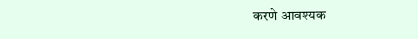करणे आवश्यक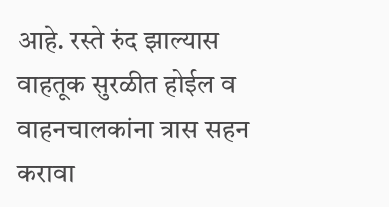आहे. रस्ते रुंद झाल्यास वाहतूक सुरळीत होईल व वाहनचालकांना त्रास सहन करावा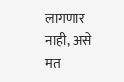लागणार नाही, असे मत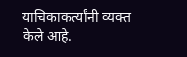याचिकाकर्त्यांनी व्यक्त केले आहे.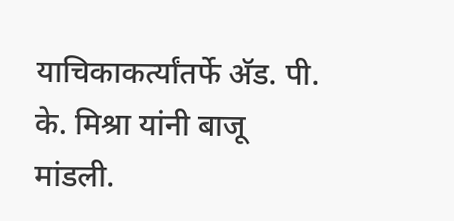याचिकाकर्त्यांतर्फे अ‍ॅड. पी. के. मिश्रा यांनी बाजू मांडली.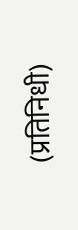(प्रतिनिधी)